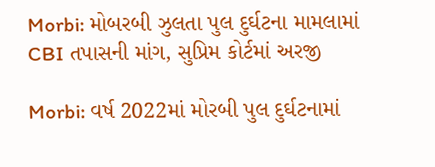Morbi: મોબરબી ઝુલતા પુલ દુર્ઘટના મામલામાં CBI તપાસની માંગ, સુપ્રિમ કોર્ટમાં અરજી

Morbi: વર્ષ 2022માં મોરબી પુલ દુર્ઘટનામાં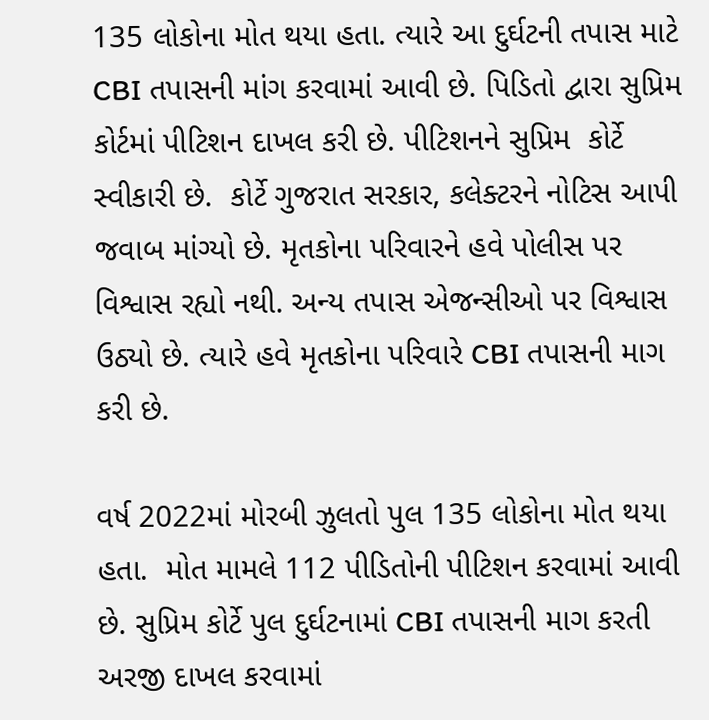135 લોકોના મોત થયા હતા. ત્યારે આ દુર્ઘટની તપાસ માટે CBI તપાસની માંગ કરવામાં આવી છે. પિડિતો દ્વારા સુપ્રિમ કોર્ટમાં પીટિશન દાખલ કરી છે. પીટિશનને સુપ્રિમ  કોર્ટે સ્વીકારી છે.  કોર્ટે ગુજરાત સરકાર, કલેક્ટરને નોટિસ આપી જવાબ માંગ્યો છે. મૃતકોના પરિવારને હવે પોલીસ પર વિશ્વાસ રહ્યો નથી. અન્ય તપાસ એજન્સીઓ પર વિશ્વાસ ઉઠ્યો છે. ત્યારે હવે મૃતકોના પરિવારે CBI તપાસની માગ કરી છે.

વર્ષ 2022માં મોરબી ઝુલતો પુલ 135 લોકોના મોત થયા હતા.  મોત મામલે 112 પીડિતોની પીટિશન કરવામાં આવી છે. સુપ્રિમ કોર્ટે પુલ દુર્ઘટનામાં CBI તપાસની માગ કરતી અરજી દાખલ કરવામાં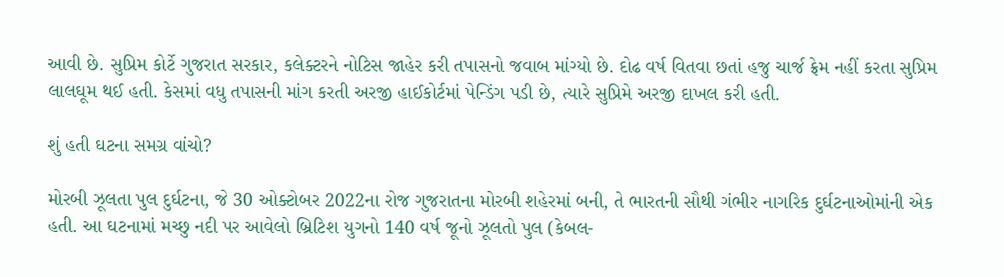આવી છે. સુપ્રિમ કોર્ટે ગુજરાત સરકાર, કલેક્ટરને નોટિસ જાહેર કરી તપાસનો જવાબ માંગ્યો છે. દોઢ વર્ષ વિતવા છતાં હજુ ચાર્જ ફ્રેમ નહીં કરતા સુપ્રિમ લાલઘૂમ થઈ હતી. કેસમાં વધુ તપાસની માંગ કરતી અરજી હાઈકોર્ટમાં પેન્ડિંગ પડી છે, ત્યારે સુપ્રિમે અરજી દાખલ કરી હતી.

શું હતી ઘટના સમગ્ર વાંચો?

મોરબી ઝૂલતા પુલ દુર્ઘટના, જે 30 ઓક્ટોબર 2022ના રોજ ગુજરાતના મોરબી શહેરમાં બની, તે ભારતની સૌથી ગંભીર નાગરિક દુર્ઘટનાઓમાંની એક હતી. આ ઘટનામાં મચ્છુ નદી પર આવેલો બ્રિટિશ યુગનો 140 વર્ષ જૂનો ઝૂલતો પુલ (કેબલ-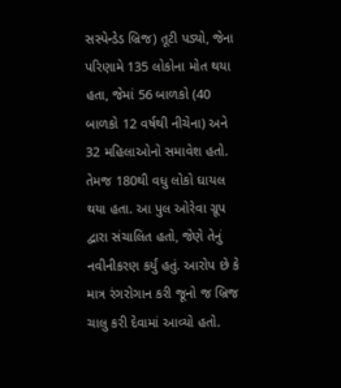સસ્પેન્ડેડ બ્રિજ) તૂટી પડ્યો, જેના પરિણામે 135 લોકોના મોત થયા હતા, જેમાં 56 બાળકો (40 બાળકો 12 વર્ષથી નીચેના) અને 32 મહિલાઓનો સમાવેશ હતો. તેમજ 180થી વધુ લોકો ઘાયલ થયા હતા. આ પુલ ઓરેવા ગ્રૂપ દ્વારા સંચાલિત હતો, જેણે તેનું નવીનીકરણ કર્યું હતું. આરોપ છે કે માત્ર રંગરોગાન કરી જૂનો જ બ્રિજ ચાલુ કરી દેવામાં આવ્યો હતો.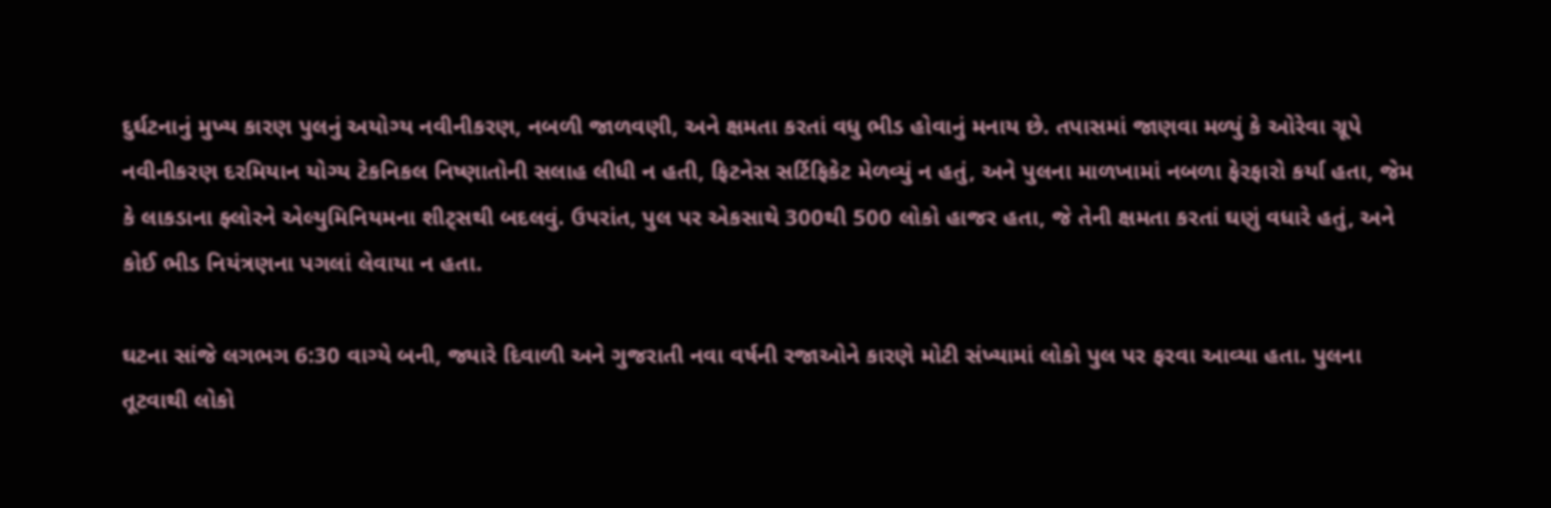દુર્ઘટનાનું મુખ્ય કારણ પુલનું અયોગ્ય નવીનીકરણ, નબળી જાળવણી, અને ક્ષમતા કરતાં વધુ ભીડ હોવાનું મનાય છે. તપાસમાં જાણવા મળ્યું કે ઓરેવા ગ્રૂપે નવીનીકરણ દરમિયાન યોગ્ય ટેકનિકલ નિષ્ણાતોની સલાહ લીધી ન હતી, ફિટનેસ સર્ટિફિકેટ મેળવ્યું ન હતું, અને પુલના માળખામાં નબળા ફેરફારો કર્યા હતા, જેમ કે લાકડાના ફ્લોરને એલ્યુમિનિયમના શીટ્સથી બદલવું. ઉપરાંત, પુલ પર એકસાથે 300થી 500 લોકો હાજર હતા, જે તેની ક્ષમતા કરતાં ઘણું વધારે હતું, અને કોઈ ભીડ નિયંત્રણના પગલાં લેવાયા ન હતા.

ઘટના સાંજે લગભગ 6:30 વાગ્યે બની, જ્યારે દિવાળી અને ગુજરાતી નવા વર્ષની રજાઓને કારણે મોટી સંખ્યામાં લોકો પુલ પર ફરવા આવ્યા હતા. પુલના તૂટવાથી લોકો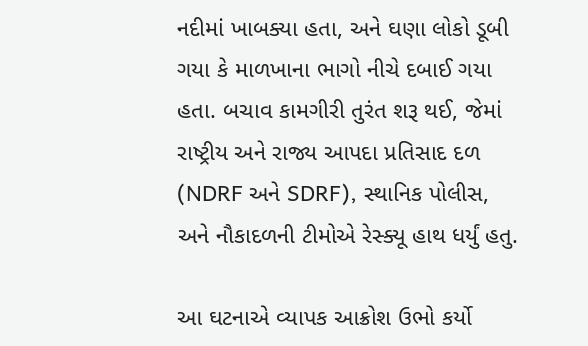નદીમાં ખાબક્યા હતા, અને ઘણા લોકો ડૂબી ગયા કે માળખાના ભાગો નીચે દબાઈ ગયા હતા. બચાવ કામગીરી તુરંત શરૂ થઈ, જેમાં રાષ્ટ્રીય અને રાજ્ય આપદા પ્રતિસાદ દળ (NDRF અને SDRF), સ્થાનિક પોલીસ, અને નૌકાદળની ટીમોએ રેસ્ક્યૂ હાથ ધર્યું હતુ.

આ ઘટનાએ વ્યાપક આક્રોશ ઉભો કર્યો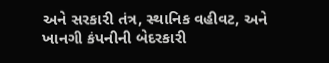અને સરકારી તંત્ર, સ્થાનિક વહીવટ, અને ખાનગી કંપનીની બેદરકારી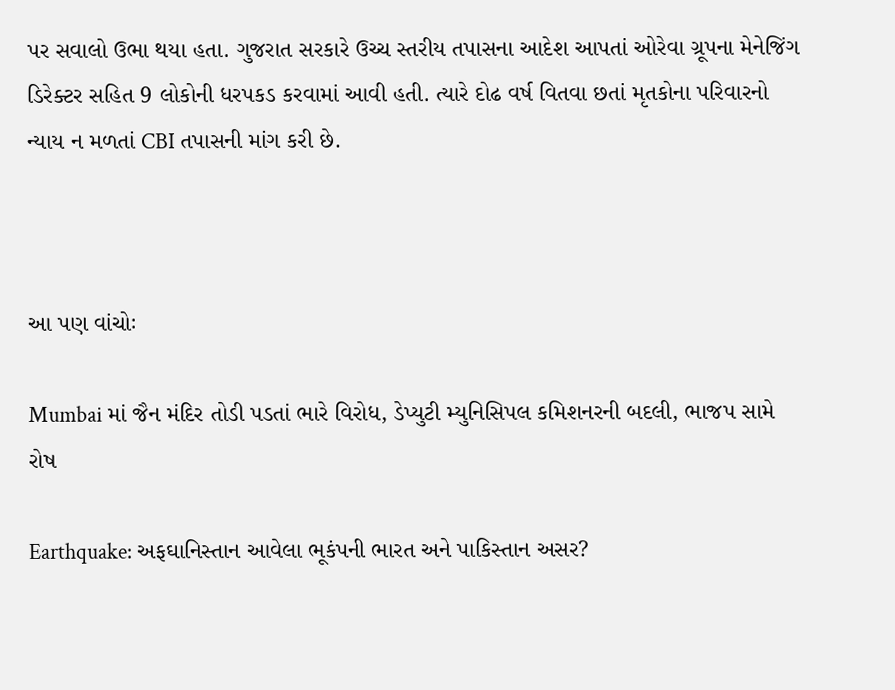પર સવાલો ઉભા થયા હતા. ગુજરાત સરકારે ઉચ્ચ સ્તરીય તપાસના આદેશ આપતાં ઓરેવા ગ્રૂપના મેનેજિંગ ડિરેક્ટર સહિત 9 લોકોની ધરપકડ કરવામાં આવી હતી. ત્યારે દોઢ વર્ષ વિતવા છતાં મૃતકોના પરિવારનો ન્યાય ન મળતાં CBI તપાસની માંગ કરી છે.



આ પણ વાંચોઃ

Mumbai માં જૈન મંદિર તોડી પડતાં ભારે વિરોધ, ડેપ્યુટી મ્યુનિસિપલ કમિશનરની બદલી, ભાજપ સામે રોષ

Earthquake: અફઘાનિસ્તાન આવેલા ભૂકંપની ભારત અને પાકિસ્તાન અસર?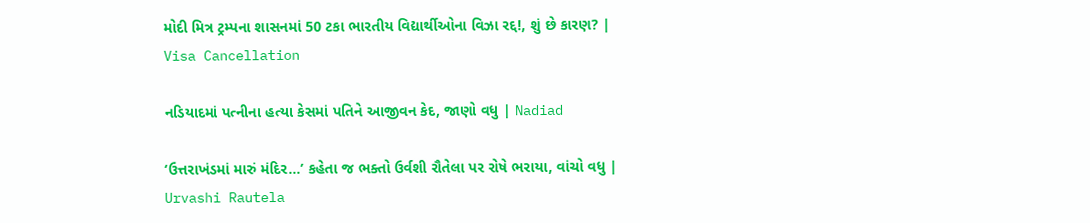મોદી મિત્ર ટ્રમ્પના શાસનમાં 50 ટકા ભારતીય વિદ્યાર્થીઓના વિઝા રદ્દ!, શું છે કારણ? | Visa Cancellation

નડિયાદમાં પત્નીના હત્યા કેસમાં પતિને આજીવન કેદ, જાણો વધુ | Nadiad

‘ઉત્તરાખંડમાં મારું મંદિર…’ કહેતા જ ભક્તો ઉર્વશી રૌતેલા પર રોષે ભરાયા, વાંચો વધુ | Urvashi Rautela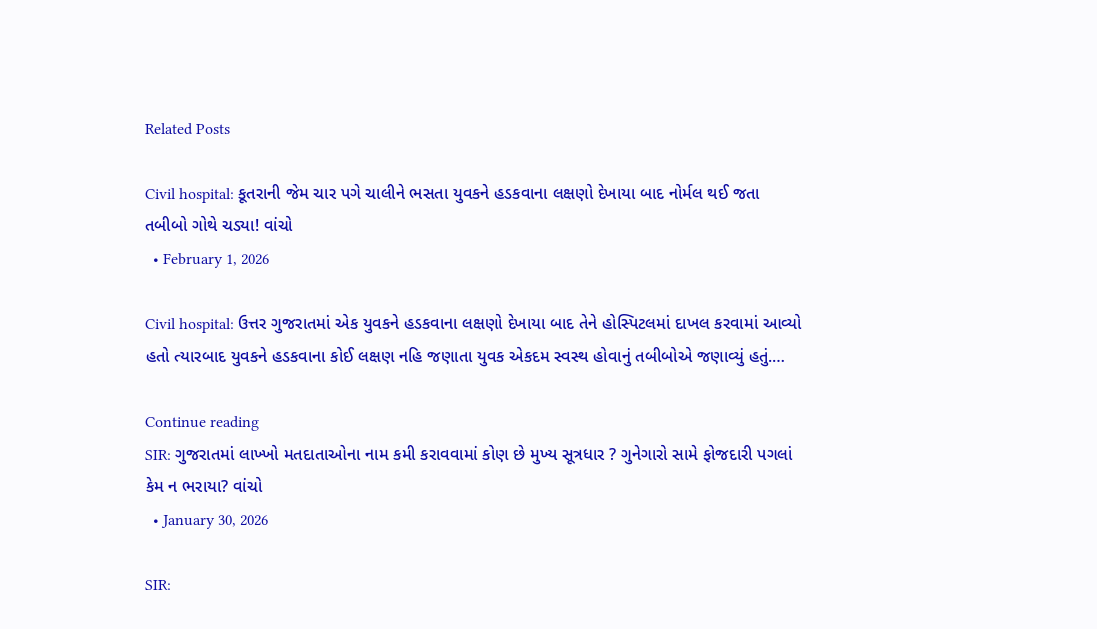Related Posts

Civil hospital: કૂતરાની જેમ ચાર પગે ચાલીને ભસતા યુવકને હડકવાના લક્ષણો દેખાયા બાદ નોર્મલ થઈ જતા તબીબો ગોથે ચડ્યા! વાંચો
  • February 1, 2026

Civil hospital: ઉત્તર ગુજરાતમાં એક યુવકને હડકવાના લક્ષણો દેખાયા બાદ તેને હોસ્પિટલમાં દાખલ કરવામાં આવ્યો હતો ત્યારબાદ યુવકને હડકવાના કોઈ લક્ષણ નહિ જણાતા યુવક એકદમ સ્વસ્થ હોવાનું તબીબોએ જણાવ્યું હતું.…

Continue reading
SIR: ગુજરાતમાં લાખ્ખો મતદાતાઓના નામ કમી કરાવવામાં કોણ છે મુખ્ય સૂત્રધાર ? ગુનેગારો સામે ફોજદારી પગલાં કેમ ન ભરાયા? વાંચો
  • January 30, 2026

SIR: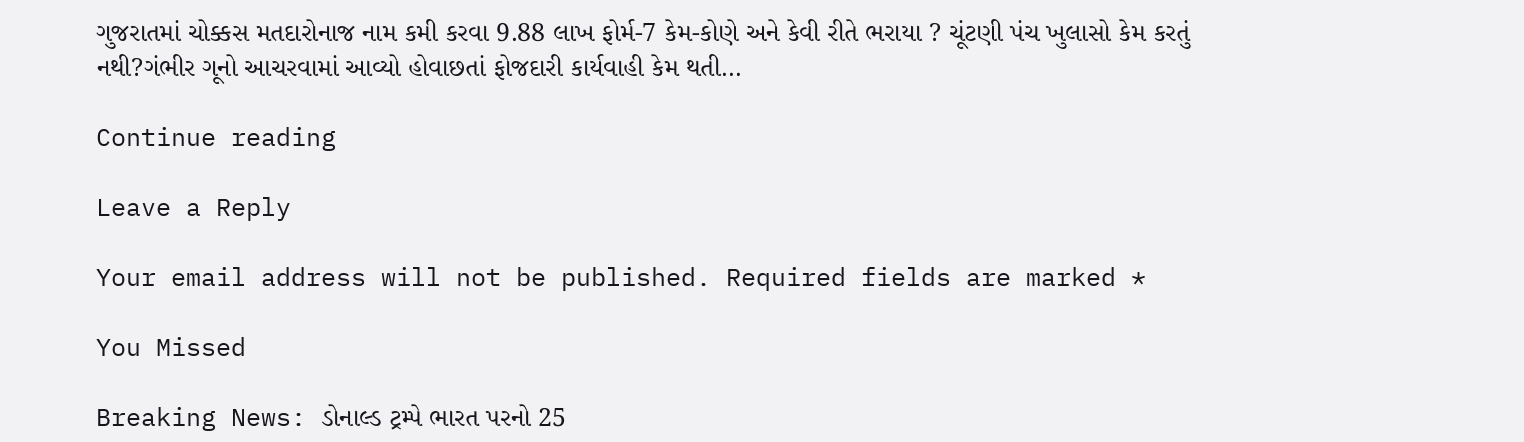ગુજરાતમાં ચોક્કસ મતદારોનાજ નામ કમી કરવા 9.88 લાખ ફોર્મ-7 કેમ-કોણે અને કેવી રીતે ભરાયા ? ચૂંટણી પંચ ખુલાસો કેમ કરતું નથી?ગંભીર ગૂનો આચરવામાં આવ્યો હોવાછતાં ફોજદારી કાર્યવાહી કેમ થતી…

Continue reading

Leave a Reply

Your email address will not be published. Required fields are marked *

You Missed

Breaking News: ડોનાલ્ડ ટ્રમ્પે ભારત પરનો 25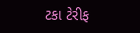ટકા ટેરીફ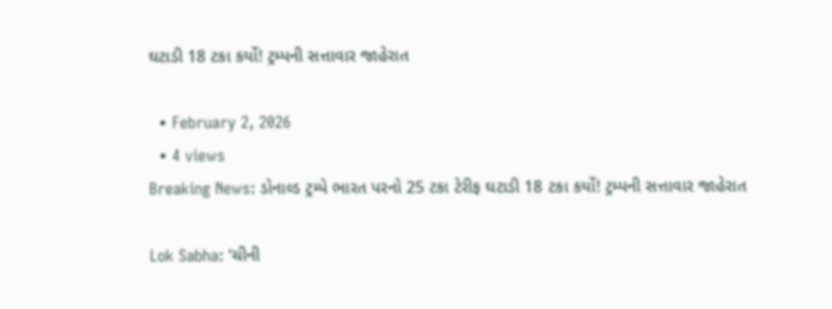ઘટાડી 18 ટકા કર્યો! ટ્રમ્પની સત્તાવાર જાહેરાત

  • February 2, 2026
  • 4 views
Breaking News: ડોનાલ્ડ ટ્રમ્પે ભારત પરનો 25 ટકા ટેરીફ ઘટાડી 18 ટકા કર્યો! ટ્રમ્પની સત્તાવાર જાહેરાત

Lok Sabha: ‘ચીની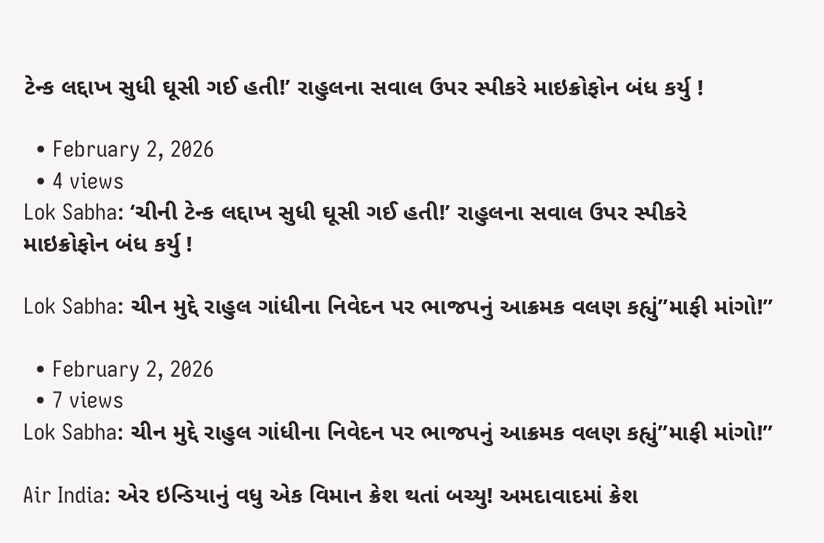ટેન્ક લદ્દાખ સુધી ઘૂસી ગઈ હતી!’ રાહુલના સવાલ ઉપર સ્પીકરે માઇક્રોફોન બંધ કર્યુ !

  • February 2, 2026
  • 4 views
Lok Sabha: ‘ચીની ટેન્ક લદ્દાખ સુધી ઘૂસી ગઈ હતી!’ રાહુલના સવાલ ઉપર સ્પીકરે માઇક્રોફોન બંધ કર્યુ !

Lok Sabha: ચીન મુદ્દે રાહુલ ગાંધીના નિવેદન પર ભાજપનું આક્રમક વલણ કહ્યું”માફી માંગો!”

  • February 2, 2026
  • 7 views
Lok Sabha: ચીન મુદ્દે રાહુલ ગાંધીના નિવેદન પર ભાજપનું આક્રમક વલણ કહ્યું”માફી માંગો!”

Air India: એર ઇન્ડિયાનું વધુ એક વિમાન ક્રેશ થતાં બચ્યુ! અમદાવાદમાં ક્રેશ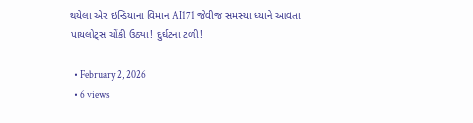થયેલા એર ઇન્ડિયાના વિમાન AI171 જેવીજ સમસ્યા ધ્યાને આવતા પાયલોટ્સ ચોંકી ઉઠ્યા! દુર્ઘટના ટળી!

  • February 2, 2026
  • 6 views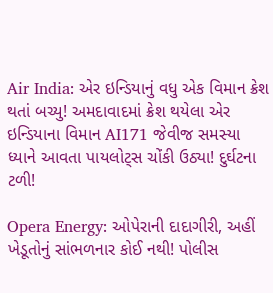Air India: એર ઇન્ડિયાનું વધુ એક વિમાન ક્રેશ થતાં બચ્યુ! અમદાવાદમાં ક્રેશ થયેલા એર ઇન્ડિયાના વિમાન AI171 જેવીજ સમસ્યા ધ્યાને આવતા પાયલોટ્સ ચોંકી ઉઠ્યા! દુર્ઘટના ટળી!

Opera Energy: ઓપેરાની દાદાગીરી, અહીં ખેડૂતોનું સાંભળનાર કોઈ નથી! પોલીસ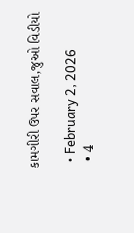કામગીરી ઉપર સવાલ,જુઓ વિડીયો

  • February 2, 2026
  • 4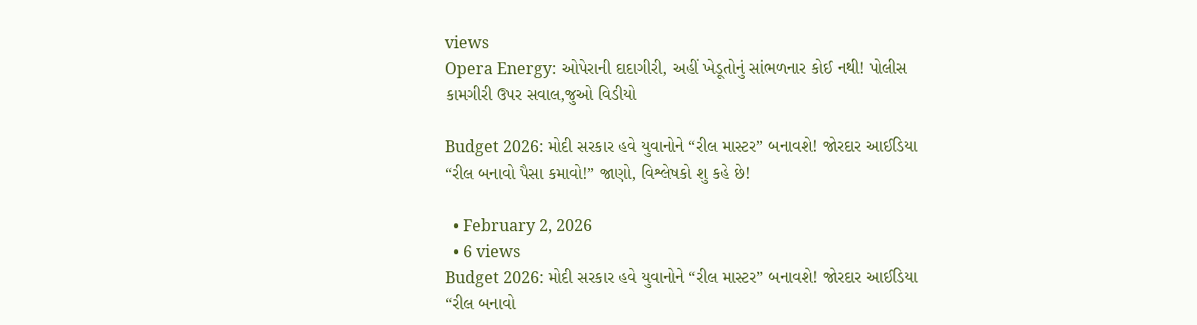views
Opera Energy: ઓપેરાની દાદાગીરી, અહીં ખેડૂતોનું સાંભળનાર કોઈ નથી! પોલીસ કામગીરી ઉપર સવાલ,જુઓ વિડીયો

Budget 2026: મોદી સરકાર હવે યુવાનોને “રીલ માસ્ટર” બનાવશે! જોરદાર આઈડિયા “રીલ બનાવો પૈસા કમાવો!” જાણો, વિશ્લેષકો શુ કહે છે!

  • February 2, 2026
  • 6 views
Budget 2026: મોદી સરકાર હવે યુવાનોને “રીલ માસ્ટર” બનાવશે! જોરદાર આઈડિયા “રીલ બનાવો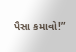પૈસા કમાવો!”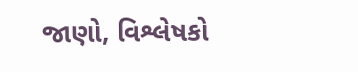જાણો, વિશ્લેષકો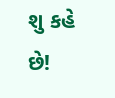શુ કહે છે!